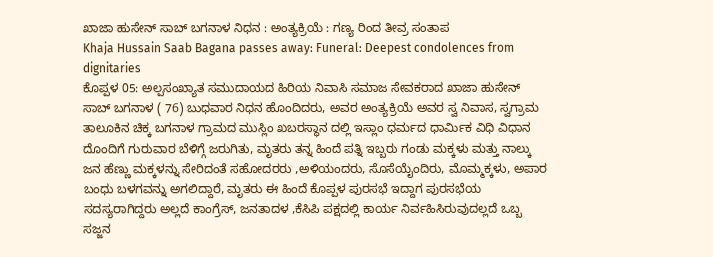ಖಾಜಾ ಹುಸೇನ್ ಸಾಬ್ ಬಗನಾಳ ನಿಧನ : ಅಂತ್ಯಕ್ರಿಯೆ : ಗಣ್ಯ ರಿಂದ ತೀವ್ರ ಸಂತಾಪ
Khaja Hussain Saab Bagana passes away: Funeral: Deepest condolences from dignitaries
ಕೊಪ್ಪಳ 05: ಅಲ್ಪಸಂಖ್ಯಾತ ಸಮುದಾಯದ ಹಿರಿಯ ನಿವಾಸಿ ಸಮಾಜ ಸೇವಕರಾದ ಖಾಜಾ ಹುಸೇನ್ ಸಾಬ್ ಬಗನಾಳ ( 76) ಬುಧವಾರ ನಿಧನ ಹೊಂದಿದರು, ಅವರ ಅಂತ್ಯಕ್ರಿಯೆ ಅವರ ಸ್ವ ನಿವಾಸ, ಸ್ವಗ್ರಾಮ ತಾಲೂಕಿನ ಚಿಕ್ಕ ಬಗನಾಳ ಗ್ರಾಮದ ಮುಸ್ಲಿಂ ಖಬರಸ್ಥಾನ ದಲ್ಲಿ ಇಸ್ಲಾಂ ಧರ್ಮದ ಧಾರ್ಮಿಕ ವಿಧಿ ವಿಧಾನ ದೊಂದಿಗೆ ಗುರುವಾರ ಬೆಳಿಗ್ಗೆ ಜರುಗಿತು, ಮೃತರು ತನ್ನ ಹಿಂದೆ ಪತ್ನಿ ಇಬ್ಬರು ಗಂಡು ಮಕ್ಕಳು ಮತ್ತು ನಾಲ್ಕು ಜನ ಹೆಣ್ಣು ಮಕ್ಕಳನ್ನು ಸೇರಿದಂತೆ ಸಹೋದರರು ,ಅಳಿಯಂದರು, ಸೊಸೆಯೈಂದಿರು, ಮೊಮ್ಮಕ್ಕಳು, ಅಪಾರ ಬಂಧು ಬಳಗವನ್ನು ಅಗಲಿದ್ದಾರೆ, ಮೃತರು ಈ ಹಿಂದೆ ಕೊಪ್ಪಳ ಪುರಸಭೆ ಇದ್ದಾಗ ಪುರಸಭೆಯ ಸದಸ್ಯರಾಗಿದ್ದರು ಅಲ್ಲದೆ ಕಾಂಗ್ರೆಸ್, ಜನತಾದಳ ,ಕೆಸಿಪಿ ಪಕ್ಷದಲ್ಲಿ ಕಾರ್ಯ ನಿರ್ವಹಿಸಿರುವುದಲ್ಲದೆ ಒಬ್ಬ ಸಜ್ಜನ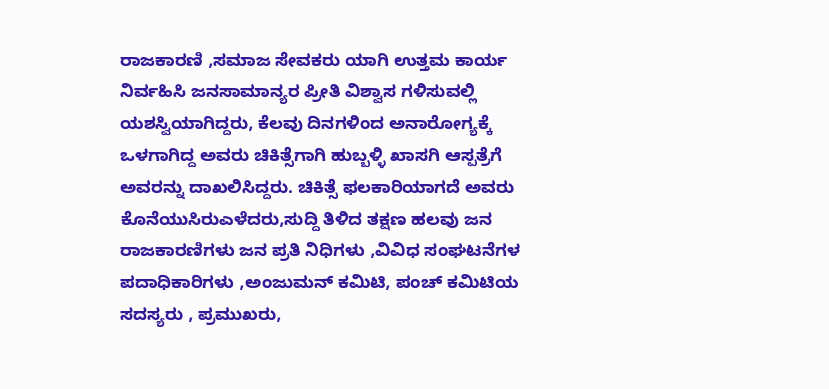ರಾಜಕಾರಣಿ ,ಸಮಾಜ ಸೇವಕರು ಯಾಗಿ ಉತ್ತಮ ಕಾರ್ಯ ನಿರ್ವಹಿಸಿ ಜನಸಾಮಾನ್ಯರ ಪ್ರೀತಿ ವಿಶ್ವಾಸ ಗಳಿಸುವಲ್ಲಿ ಯಶಸ್ವಿಯಾಗಿದ್ದರು, ಕೆಲವು ದಿನಗಳಿಂದ ಅನಾರೋಗ್ಯಕ್ಕೆ ಒಳಗಾಗಿದ್ದ ಅವರು ಚಿಕಿತ್ಸೆಗಾಗಿ ಹುಬ್ಬಳ್ಳಿ ಖಾಸಗಿ ಆಸ್ಪತ್ರೆಗೆ ಅವರನ್ನು ದಾಖಲಿಸಿದ್ದರು. ಚಿಕಿತ್ಸೆ ಫಲಕಾರಿಯಾಗದೆ ಅವರು ಕೊನೆಯುಸಿರುಎಳೆದರು,ಸುದ್ದಿ ತಿಳಿದ ತಕ್ಷಣ ಹಲವು ಜನ ರಾಜಕಾರಣಿಗಳು ಜನ ಪ್ರತಿ ನಿಧಿಗಳು ,ವಿವಿಧ ಸಂಘಟನೆಗಳ ಪದಾಧಿಕಾರಿಗಳು ,ಅಂಜುಮನ್ ಕಮಿಟಿ, ಪಂಚ್ ಕಮಿಟಿಯ ಸದಸ್ಯರು , ಪ್ರಮುಖರು,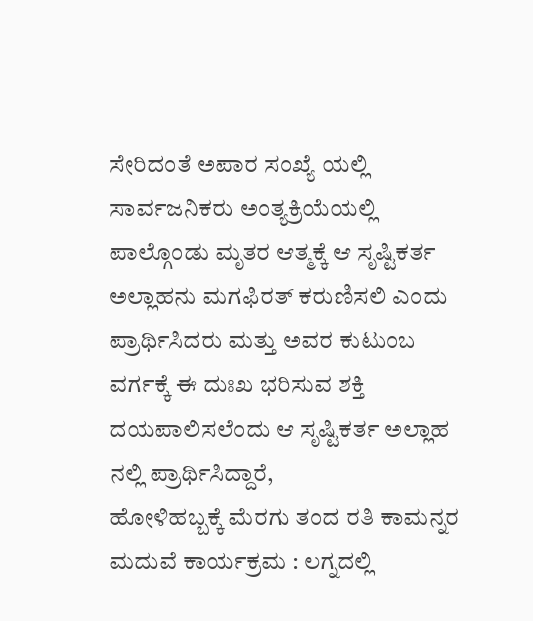ಸೇರಿದಂತೆ ಅಪಾರ ಸಂಖ್ಯೆ ಯಲ್ಲಿ ಸಾರ್ವಜನಿಕರು ಅಂತ್ಯಕ್ರಿಯೆಯಲ್ಲಿ ಪಾಲ್ಗೊಂಡು ಮೃತರ ಆತ್ಮಕ್ಕೆ ಆ ಸೃಷ್ಟಿಕರ್ತ ಅಲ್ಲಾಹನು ಮಗಫಿರತ್ ಕರುಣಿಸಲಿ ಎಂದು ಪ್ರಾರ್ಥಿಸಿದರು ಮತ್ತು ಅವರ ಕುಟುಂಬ ವರ್ಗಕ್ಕೆ ಈ ದುಃಖ ಭರಿಸುವ ಶಕ್ತಿ ದಯಪಾಲಿಸಲೆಂದು ಆ ಸೃಷ್ಟಿಕರ್ತ ಅಲ್ಲಾಹ ನಲ್ಲಿ ಪ್ರಾರ್ಥಿಸಿದ್ದಾರೆ,
ಹೋಳಿಹಬ್ಬಕ್ಕೆ ಮೆರಗು ತಂದ ರತಿ ಕಾಮನ್ನರ ಮದುವೆ ಕಾರ್ಯಕ್ರಮ : ಲಗ್ನದಲ್ಲಿ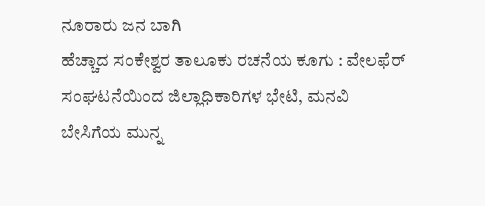ನೂರಾರು ಜನ ಬಾಗಿ
ಹೆಚ್ಚಾದ ಸಂಕೇಶ್ವರ ತಾಲೂಕು ರಚನೆಯ ಕೂಗು : ವೇಲಫೆರ್ ಸಂಘಟನೆಯಿಂದ ಜಿಲ್ಲಾಧಿಕಾರಿಗಳ ಭೇಟಿ, ಮನವಿ
ಬೇಸಿಗೆಯ ಮುನ್ನ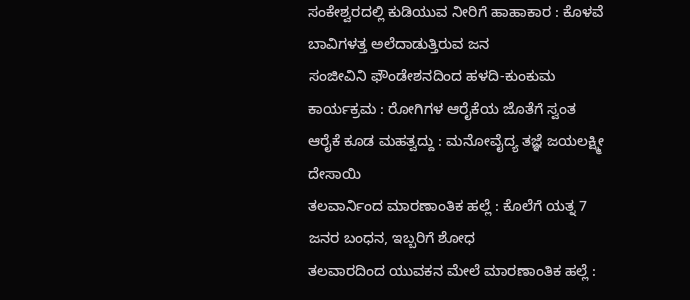ಸಂಕೇಶ್ವರದಲ್ಲಿ ಕುಡಿಯುವ ನೀರಿಗೆ ಹಾಹಾಕಾರ : ಕೊಳವೆ ಬಾವಿಗಳತ್ತ ಅಲೆದಾಡುತ್ತಿರುವ ಜನ
ಸಂಜೀವಿನಿ ಫೌಂಡೇಶನದಿಂದ ಹಳದಿ-ಕುಂಕುಮ ಕಾರ್ಯಕ್ರಮ : ರೋಗಿಗಳ ಆರೈಕೆಯ ಜೊತೆಗೆ ಸ್ವಂತ ಆರೈಕೆ ಕೂಡ ಮಹತ್ವದ್ದು : ಮನೋವೈದ್ಯ ತಜ್ಞೆ ಜಯಲಕ್ಷ್ಮೀ ದೇಸಾಯಿ
ತಲವಾರ್ನಿಂದ ಮಾರಣಾಂತಿಕ ಹಲ್ಲೆ : ಕೊಲೆಗೆ ಯತ್ನ 7 ಜನರ ಬಂಧನ, ಇಬ್ಬರಿಗೆ ಶೋಧ
ತಲವಾರದಿಂದ ಯುವಕನ ಮೇಲೆ ಮಾರಣಾಂತಿಕ ಹಲ್ಲೆ :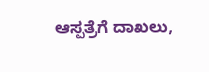ಆಸ್ಪತ್ರೆಗೆ ದಾಖಲು,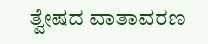ತ್ವೇಷದ ವಾತಾವರಣ